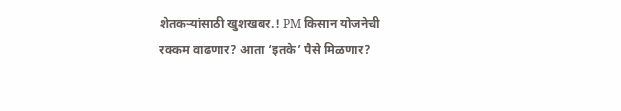शेतकऱ्यांसाठी खुशखबर.! PM किसान योजनेची रक्कम वाढणार? आता ‘इतके’ पैसे मिळणार?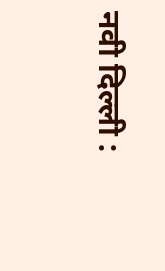नवी दिल्ली :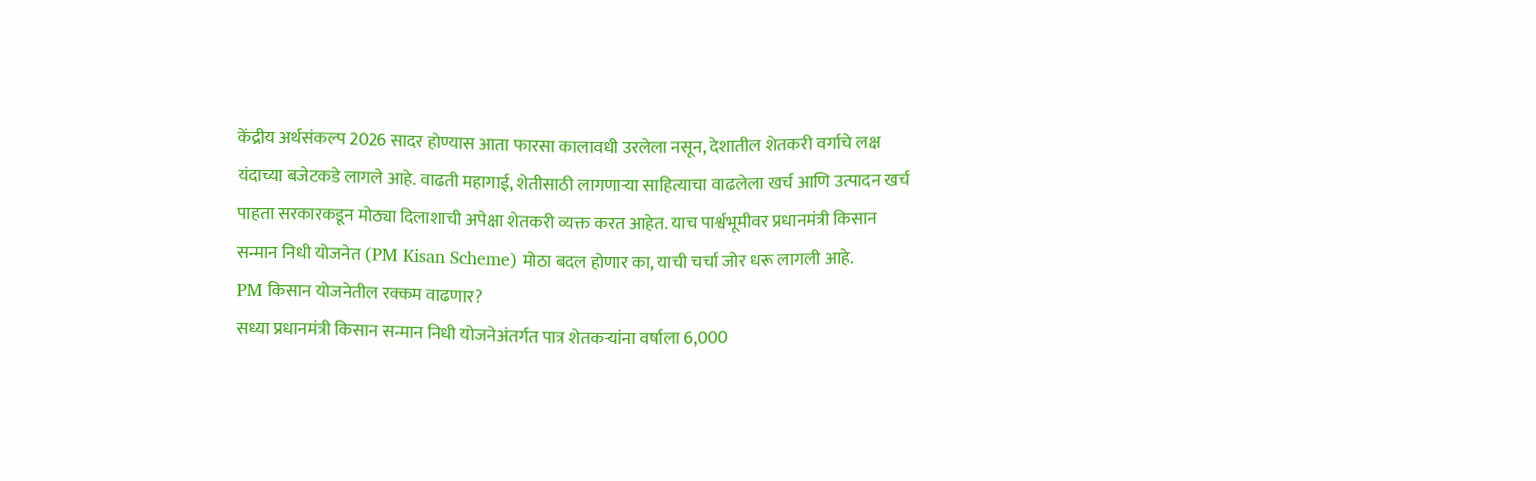केंद्रीय अर्थसंकल्प 2026 सादर होण्यास आता फारसा कालावधी उरलेला नसून, देशातील शेतकरी वर्गाचे लक्ष यंदाच्या बजेटकडे लागले आहे. वाढती महागाई, शेतीसाठी लागणाऱ्या साहित्याचा वाढलेला खर्च आणि उत्पादन खर्च पाहता सरकारकडून मोठ्या दिलाशाची अपेक्षा शेतकरी व्यक्त करत आहेत. याच पार्श्वभूमीवर प्रधानमंत्री किसान सन्मान निधी योजनेत (PM Kisan Scheme) मोठा बदल होणार का, याची चर्चा जोर धरू लागली आहे.
PM किसान योजनेतील रक्कम वाढणार?
सध्या प्रधानमंत्री किसान सन्मान निधी योजनेअंतर्गत पात्र शेतकऱ्यांना वर्षाला 6,000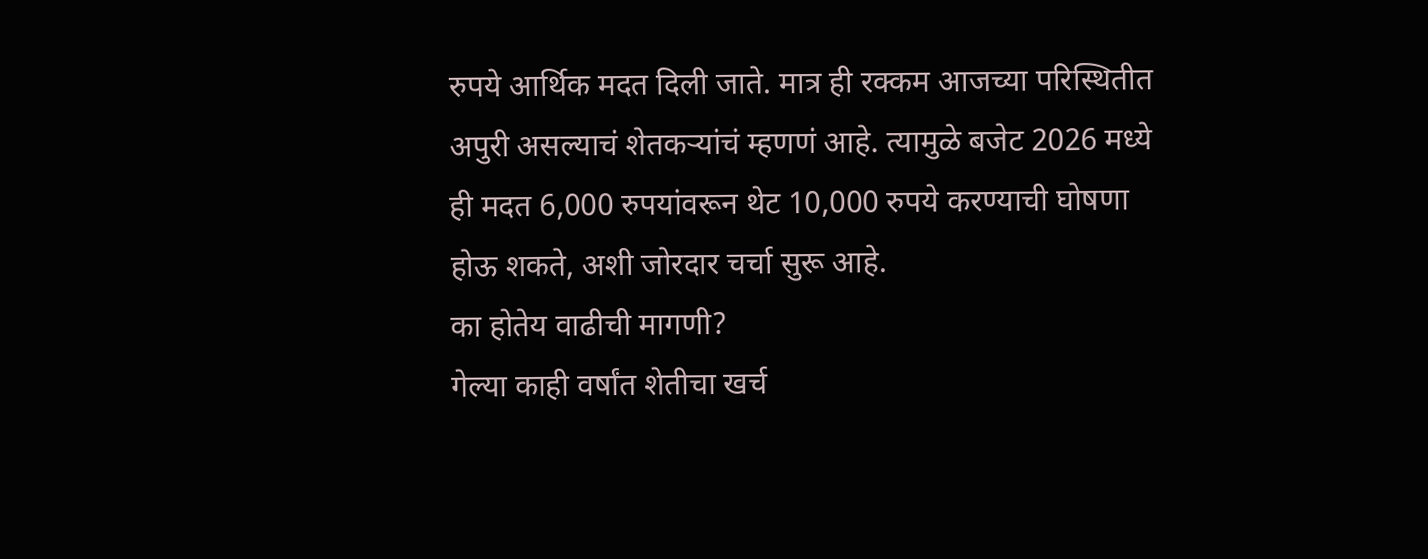रुपये आर्थिक मदत दिली जाते. मात्र ही रक्कम आजच्या परिस्थितीत अपुरी असल्याचं शेतकऱ्यांचं म्हणणं आहे. त्यामुळे बजेट 2026 मध्ये ही मदत 6,000 रुपयांवरून थेट 10,000 रुपये करण्याची घोषणा होऊ शकते, अशी जोरदार चर्चा सुरू आहे.
का होतेय वाढीची मागणी?
गेल्या काही वर्षांत शेतीचा खर्च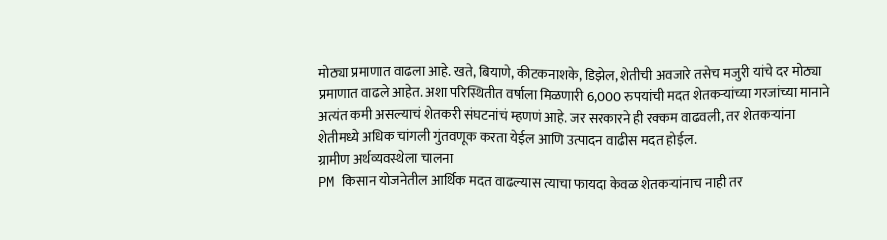मोठ्या प्रमाणात वाढला आहे. खते, बियाणे, कीटकनाशके, डिझेल, शेतीची अवजारे तसेच मजुरी यांचे दर मोठ्या प्रमाणात वाढले आहेत. अशा परिस्थितीत वर्षाला मिळणारी 6,000 रुपयांची मदत शेतकऱ्यांच्या गरजांच्या मानाने अत्यंत कमी असल्याचं शेतकरी संघटनांचं म्हणणं आहे. जर सरकारने ही रक्कम वाढवली, तर शेतकऱ्यांना शेतीमध्ये अधिक चांगली गुंतवणूक करता येईल आणि उत्पादन वाढीस मदत होईल.
ग्रामीण अर्थव्यवस्थेला चालना
PM किसान योजनेतील आर्थिक मदत वाढल्यास त्याचा फायदा केवळ शेतकऱ्यांनाच नाही तर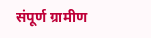संपूर्ण ग्रामीण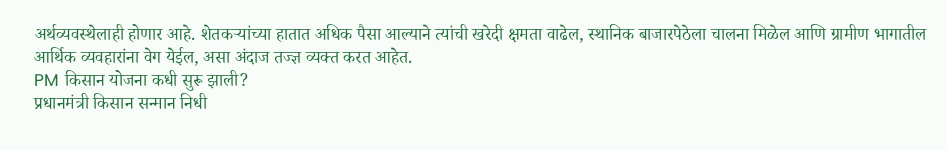अर्थव्यवस्थेलाही होणार आहे. शेतकऱ्यांच्या हातात अधिक पैसा आल्याने त्यांची खरेदी क्षमता वाढेल, स्थानिक बाजारपेठेला चालना मिळेल आणि ग्रामीण भागातील आर्थिक व्यवहारांना वेग येईल, असा अंदाज तज्ज्ञ व्यक्त करत आहेत.
PM किसान योजना कधी सुरू झाली?
प्रधानमंत्री किसान सन्मान निधी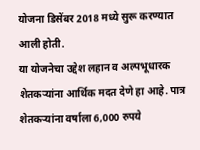योजना डिसेंबर 2018 मध्ये सुरू करण्यात आली होती.
या योजनेचा उद्देश लहान व अल्पभूधारक शेतकऱ्यांना आर्थिक मदत देणे हा आहे. पात्र शेतकऱ्यांना वर्षाला 6,000 रुपये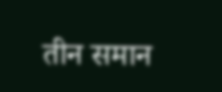तीन समान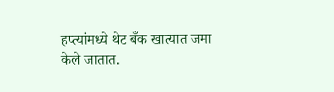हप्त्यांमध्ये थेट बँक खात्यात जमा केले जातात.